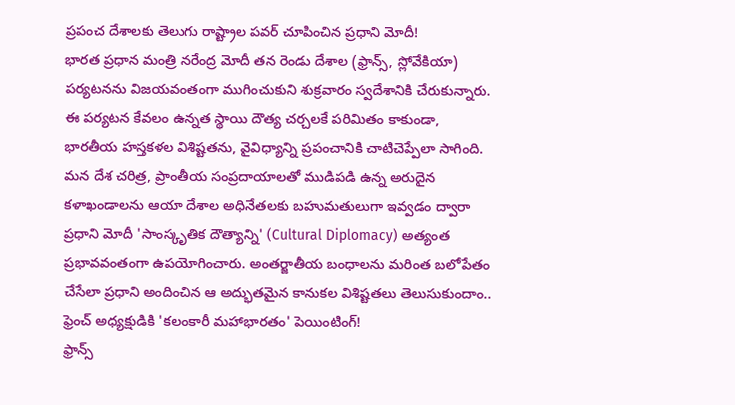ప్రపంచ దేశాలకు తెలుగు రాష్ట్రాల పవర్ చూపించిన ప్రధాని మోదీ!
భారత ప్రధాన మంత్రి నరేంద్ర మోదీ తన రెండు దేశాల (ఫ్రాన్స్, స్లోవేకియా) పర్యటనను విజయవంతంగా ముగించుకుని శుక్రవారం స్వదేశానికి చేరుకున్నారు. ఈ పర్యటన కేవలం ఉన్నత స్థాయి దౌత్య చర్చలకే పరిమితం కాకుండా, భారతీయ హస్తకళల విశిష్టతను, వైవిధ్యాన్ని ప్రపంచానికి చాటిచెప్పేలా సాగింది. మన దేశ చరిత్ర, ప్రాంతీయ సంప్రదాయాలతో ముడిపడి ఉన్న అరుదైన కళాఖండాలను ఆయా దేశాల అధినేతలకు బహుమతులుగా ఇవ్వడం ద్వారా ప్రధాని మోదీ 'సాంస్కృతిక దౌత్యాన్ని' (Cultural Diplomacy) అత్యంత ప్రభావవంతంగా ఉపయోగించారు. అంతర్జాతీయ బంధాలను మరింత బలోపేతం చేసేలా ప్రధాని అందించిన ఆ అద్భుతమైన కానుకల విశిష్టతలు తెలుసుకుందాం..
ఫ్రెంచ్ అధ్యక్షుడికి 'కలంకారీ మహాభారతం' పెయింటింగ్!
ఫ్రాన్స్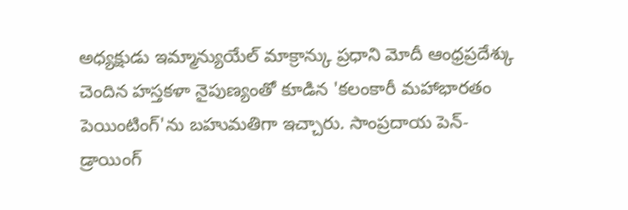అధ్యక్షుడు ఇమ్మాన్యుయేల్ మాక్రాన్కు ప్రధాని మోదీ ఆంధ్రప్రదేశ్కు చెందిన హస్తకళా నైపుణ్యంతో కూడిన 'కలంకారీ మహాభారతం పెయింటింగ్'ను బహుమతిగా ఇచ్చారు. సాంప్రదాయ పెన్-డ్రాయింగ్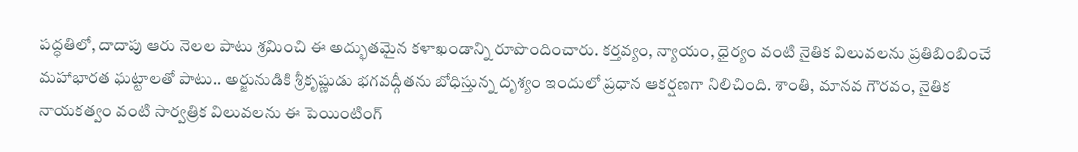పద్ధతిలో, దాదాపు ఆరు నెలల పాటు శ్రమించి ఈ అద్భుతమైన కళాఖండాన్ని రూపొందించారు. కర్తవ్యం, న్యాయం, ధైర్యం వంటి నైతిక విలువలను ప్రతిబింబించే మహాభారత ఘట్టాలతో పాటు.. అర్జునుడికి శ్రీకృష్ణుడు భగవద్గీతను బోధిస్తున్న దృశ్యం ఇందులో ప్రధాన ఆకర్షణగా నిలిచింది. శాంతి, మానవ గౌరవం, నైతిక నాయకత్వం వంటి సార్వత్రిక విలువలను ఈ పెయింటింగ్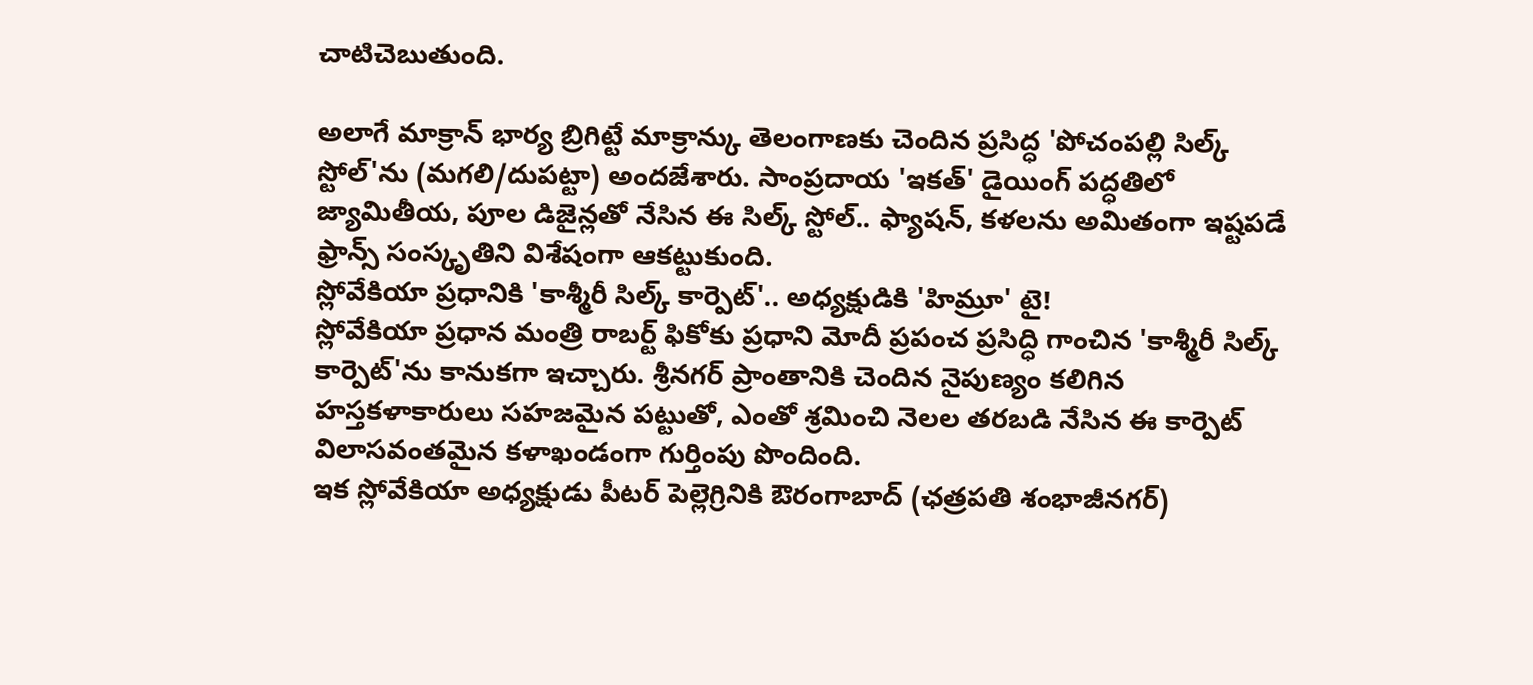చాటిచెబుతుంది.

అలాగే మాక్రాన్ భార్య బ్రిగిట్టే మాక్రాన్కు తెలంగాణకు చెందిన ప్రసిద్ధ 'పోచంపల్లి సిల్క్ స్టోల్'ను (మగలి/దుపట్టా) అందజేశారు. సాంప్రదాయ 'ఇకత్' డైయింగ్ పద్ధతిలో జ్యామితీయ, పూల డిజైన్లతో నేసిన ఈ సిల్క్ స్టోల్.. ఫ్యాషన్, కళలను అమితంగా ఇష్టపడే ఫ్రాన్స్ సంస్కృతిని విశేషంగా ఆకట్టుకుంది.
స్లోవేకియా ప్రధానికి 'కాశ్మీరీ సిల్క్ కార్పెట్'.. అధ్యక్షుడికి 'హిమ్రూ' టై!
స్లోవేకియా ప్రధాన మంత్రి రాబర్ట్ ఫికోకు ప్రధాని మోదీ ప్రపంచ ప్రసిద్ధి గాంచిన 'కాశ్మీరీ సిల్క్ కార్పెట్'ను కానుకగా ఇచ్చారు. శ్రీనగర్ ప్రాంతానికి చెందిన నైపుణ్యం కలిగిన హస్తకళాకారులు సహజమైన పట్టుతో, ఎంతో శ్రమించి నెలల తరబడి నేసిన ఈ కార్పెట్ విలాసవంతమైన కళాఖండంగా గుర్తింపు పొందింది.
ఇక స్లోవేకియా అధ్యక్షుడు పీటర్ పెల్లెగ్రినికి ఔరంగాబాద్ (ఛత్రపతి శంభాజీనగర్)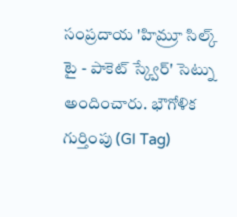సంప్రదాయ 'హిమ్రూ సిల్క్ టై - పాకెట్ స్క్వేర్' సెట్ను అందించారు. భౌగోళిక గుర్తింపు (GI Tag)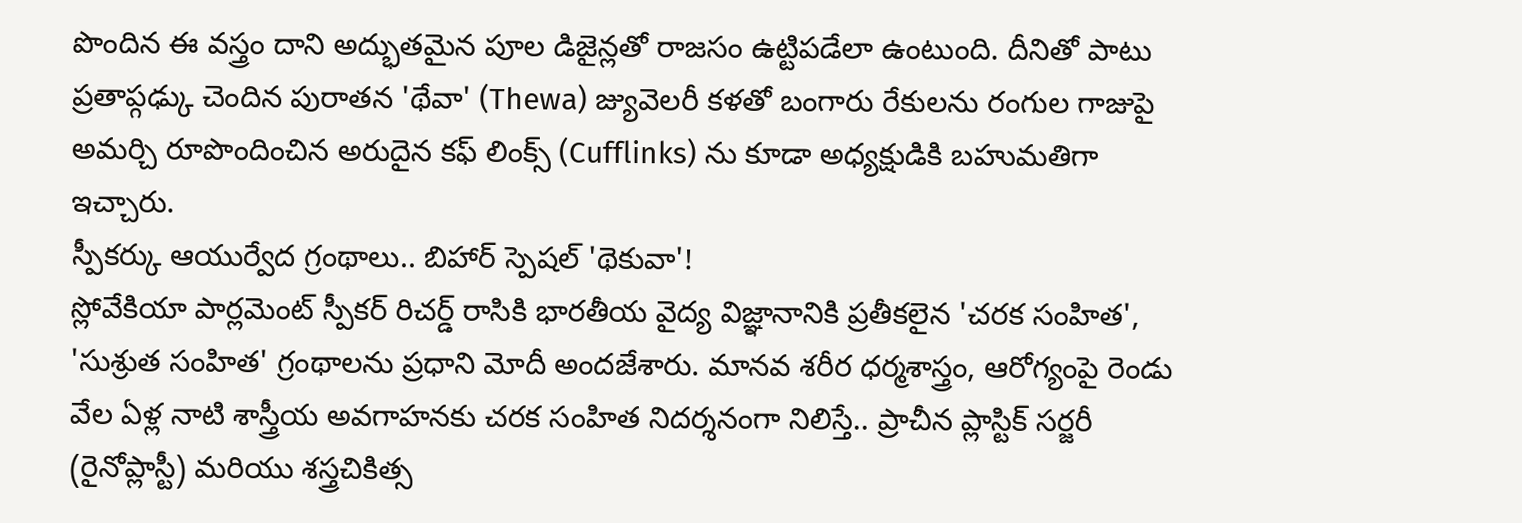పొందిన ఈ వస్త్రం దాని అద్భుతమైన పూల డిజైన్లతో రాజసం ఉట్టిపడేలా ఉంటుంది. దీనితో పాటు ప్రతాప్గఢ్కు చెందిన పురాతన 'థేవా' (Thewa) జ్యువెలరీ కళతో బంగారు రేకులను రంగుల గాజుపై అమర్చి రూపొందించిన అరుదైన కఫ్ లింక్స్ (Cufflinks) ను కూడా అధ్యక్షుడికి బహుమతిగా ఇచ్చారు.
స్పీకర్కు ఆయుర్వేద గ్రంథాలు.. బిహార్ స్పెషల్ 'థెకువా'!
స్లోవేకియా పార్లమెంట్ స్పీకర్ రిచర్డ్ రాసికి భారతీయ వైద్య విజ్ఞానానికి ప్రతీకలైన 'చరక సంహిత', 'సుశ్రుత సంహిత' గ్రంథాలను ప్రధాని మోదీ అందజేశారు. మానవ శరీర ధర్మశాస్త్రం, ఆరోగ్యంపై రెండు వేల ఏళ్ల నాటి శాస్త్రీయ అవగాహనకు చరక సంహిత నిదర్శనంగా నిలిస్తే.. ప్రాచీన ప్లాస్టిక్ సర్జరీ (రైనోప్లాస్టీ) మరియు శస్త్రచికిత్స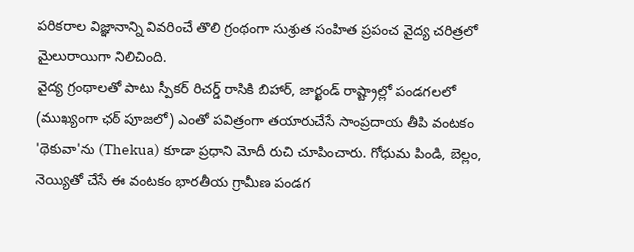పరికరాల విజ్ఞానాన్ని వివరించే తొలి గ్రంథంగా సుశ్రుత సంహిత ప్రపంచ వైద్య చరిత్రలో మైలురాయిగా నిలిచింది.
వైద్య గ్రంథాలతో పాటు స్పీకర్ రిచర్డ్ రాసికి బిహార్, జార్ఖండ్ రాష్ట్రాల్లో పండగలలో (ముఖ్యంగా ఛఠ్ పూజలో) ఎంతో పవిత్రంగా తయారుచేసే సాంప్రదాయ తీపి వంటకం 'థెకువా'ను (Thekua) కూడా ప్రధాని మోదీ రుచి చూపించారు. గోధుమ పిండి, బెల్లం, నెయ్యితో చేసే ఈ వంటకం భారతీయ గ్రామీణ పండగ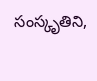సంస్కృతిని,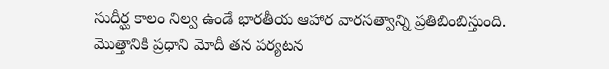సుదీర్ఘ కాలం నిల్వ ఉండే భారతీయ ఆహార వారసత్వాన్ని ప్రతిబింబిస్తుంది. మొత్తానికి ప్రధాని మోదీ తన పర్యటన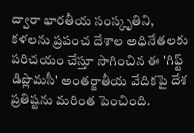ద్వారా భారతీయ సంస్కృతిని, కళలను ప్రపంచ దేశాల అధినేతలకు పరిచయం చేస్తూ సాగించిన ఈ 'గిఫ్ట్ డిప్లొమసీ' అంతర్జాతీయ వేదికపై దేశ ప్రతిష్టను మరింత పెంచింది.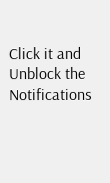Click it and Unblock the Notifications